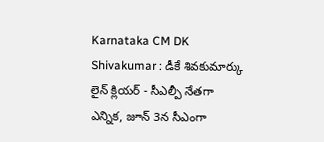Karnataka CM DK Shivakumar : డీకే శివకుమార్కు లైన్ క్లియర్ - సీఎల్పీ నేతగా ఎన్నిక, జూన్ 3న సీఎంగా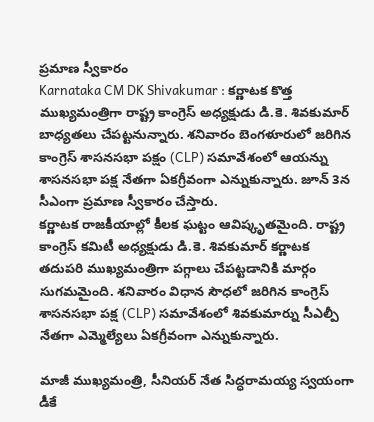ప్రమాణ స్వీకారం
Karnataka CM DK Shivakumar : కర్ణాటక కొత్త ముఖ్యమంత్రిగా రాష్ట్ర కాంగ్రెస్ అధ్యక్షుడు డి.కె. శివకుమార్ బాధ్యతలు చేపట్టనున్నారు. శనివారం బెంగళూరులో జరిగిన కాంగ్రెస్ శాసనసభా పక్షం (CLP) సమావేశంలో ఆయన్ను శాసనసభా పక్ష నేతగా ఏకగ్రీవంగా ఎన్నుకున్నారు. జూన్ 3న సీఎంగా ప్రమాణ స్వీకారం చేస్తారు.
కర్ణాటక రాజకీయాల్లో కీలక ఘట్టం ఆవిష్కృతమైంది. రాష్ట్ర కాంగ్రెస్ కమిటీ అధ్యక్షుడు డి.కె. శివకుమార్ కర్ణాటక తదుపరి ముఖ్యమంత్రిగా పగ్గాలు చేపట్టడానికి మార్గం సుగమమైంది. శనివారం విధాన సౌధలో జరిగిన కాంగ్రెస్ శాసనసభా పక్ష (CLP) సమావేశంలో శివకుమార్ను సీఎల్పీ నేతగా ఎమ్మెల్యేలు ఏకగ్రీవంగా ఎన్నుకున్నారు.

మాజీ ముఖ్యమంత్రి, సీనియర్ నేత సిద్ధరామయ్య స్వయంగా డీకే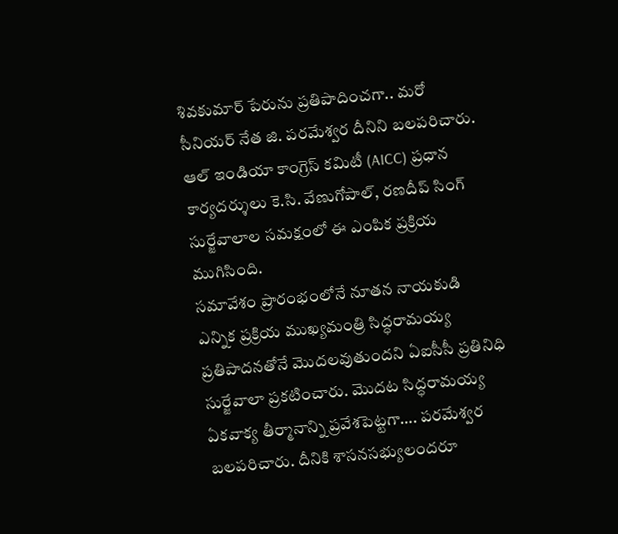శివకుమార్ పేరును ప్రతిపాదించగా.. మరో సీనియర్ నేత జి. పరమేశ్వర దీనిని బలపరిచారు. ఆల్ ఇండియా కాంగ్రెస్ కమిటీ (AICC) ప్రధాన కార్యదర్శులు కె.సి. వేణుగోపాల్, రణదీప్ సింగ్ సుర్జేవాలాల సమక్షంలో ఈ ఎంపిక ప్రక్రియ ముగిసింది.
సమావేశం ప్రారంభంలోనే నూతన నాయకుడి ఎన్నిక ప్రక్రియ ముఖ్యమంత్రి సిద్ధరామయ్య ప్రతిపాదనతోనే మొదలవుతుందని ఏఐసీసీ ప్రతినిధి సుర్జేవాలా ప్రకటించారు. మొదట సిద్ధరామయ్య ఏకవాక్య తీర్మానాన్ని ప్రవేశపెట్టగా…. పరమేశ్వర బలపరిచారు. దీనికి శాసనసభ్యులందరూ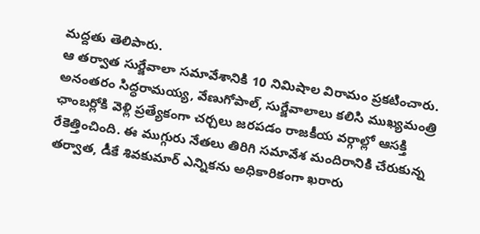మద్దతు తెలిపారు.
ఆ తర్వాత సుర్జేవాలా సమావేశానికి 10 నిమిషాల విరామం ప్రకటించారు. అనంతరం సిద్ధరామయ్య, వేణుగోపాల్, సుర్జేవాలాలు కలిసి ముఖ్యమంత్రి ఛాంబర్లోకి వెళ్లి ప్రత్యేకంగా చర్చలు జరపడం రాజకీయ వర్గాల్లో ఆసక్తి రేకెత్తించింది. ఈ ముగ్గురు నేతలు తిరిగి సమావేశ మందిరానికి చేరుకున్న తర్వాత, డీకే శివకుమార్ ఎన్నికను అధికారికంగా ఖరారు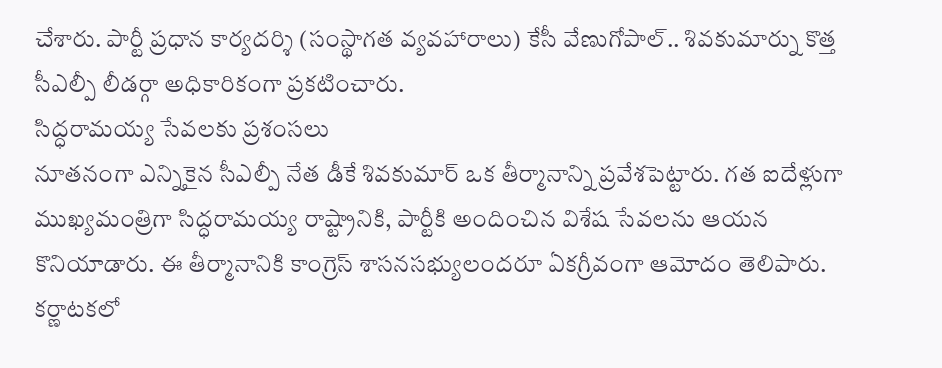చేశారు. పార్టీ ప్రధాన కార్యదర్శి (సంస్థాగత వ్యవహారాలు) కేసీ వేణుగోపాల్.. శివకుమార్ను కొత్త సీఎల్పీ లీడర్గా అధికారికంగా ప్రకటించారు.
సిద్ధరామయ్య సేవలకు ప్రశంసలు
నూతనంగా ఎన్నికైన సీఎల్పీ నేత డీకే శివకుమార్ ఒక తీర్మానాన్ని ప్రవేశపెట్టారు. గత ఐదేళ్లుగా ముఖ్యమంత్రిగా సిద్ధరామయ్య రాష్ట్రానికి, పార్టీకి అందించిన విశేష సేవలను ఆయన కొనియాడారు. ఈ తీర్మానానికి కాంగ్రెస్ శాసనసభ్యులందరూ ఏకగ్రీవంగా ఆమోదం తెలిపారు.
కర్ణాటకలో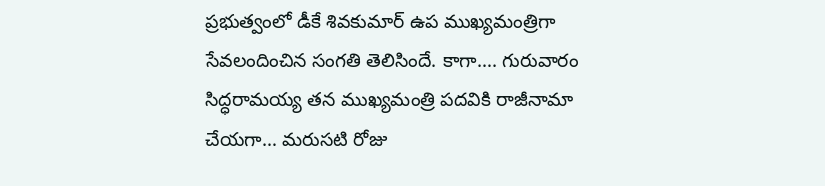ప్రభుత్వంలో డీకే శివకుమార్ ఉప ముఖ్యమంత్రిగా సేవలందించిన సంగతి తెలిసిందే. కాగా…. గురువారం సిద్ధరామయ్య తన ముఖ్యమంత్రి పదవికి రాజీనామా చేయగా… మరుసటి రోజు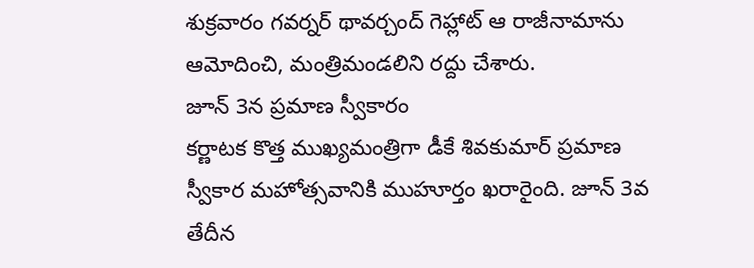శుక్రవారం గవర్నర్ థావర్చంద్ గెహ్లాట్ ఆ రాజీనామాను ఆమోదించి, మంత్రిమండలిని రద్దు చేశారు.
జూన్ 3న ప్రమాణ స్వీకారం
కర్ణాటక కొత్త ముఖ్యమంత్రిగా డీకే శివకుమార్ ప్రమాణ స్వీకార మహోత్సవానికి ముహూర్తం ఖరారైంది. జూన్ 3వ తేదీన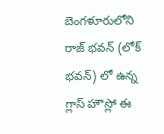బెంగళూరులోని రాజ్ భవన్ (లోక్ భవన్) లో ఉన్న గ్లాస్ హౌస్లో ఈ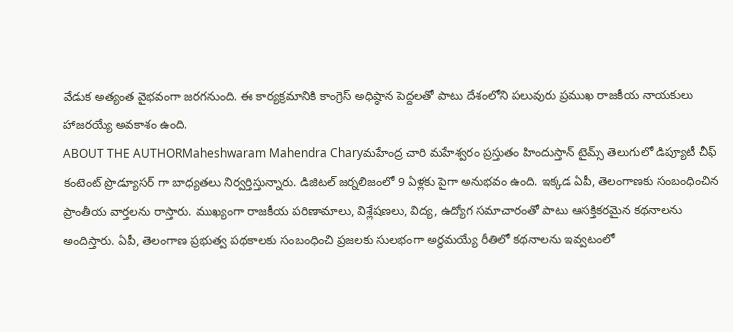వేడుక అత్యంత వైభవంగా జరగనుంది. ఈ కార్యక్రమానికి కాంగ్రెస్ అధిష్ఠాన పెద్దలతో పాటు దేశంలోని పలువురు ప్రముఖ రాజకీయ నాయకులు హాజరయ్యే అవకాశం ఉంది.
ABOUT THE AUTHORMaheshwaram Mahendra Charyమహేంద్ర చారి మహేశ్వరం ప్రస్తుతం హిందుస్తాన్ టైమ్స్ తెలుగులో డిప్యూటీ చీఫ్ కంటెంట్ ప్రొడ్యూసర్ గా బాధ్యతలు నిర్వర్తిస్తున్నారు. డిజిటల్ జర్నలిజంలో 9 ఏళ్లకు పైగా అనుభవం ఉంది. ఇక్కడ ఏపీ, తెలంగాణకు సంబంధించిన ప్రాంతీయ వార్తలను రాస్తారు. ముఖ్యంగా రాజకీయ పరిణామాలు, విశ్లేషణలు, విద్య, ఉద్యోగ సమాచారంతో పాటు ఆసక్తికరమైన కథనాలను అందిస్తారు. ఏపీ, తెలంగాణ ప్రభుత్వ పథకాలకు సంబంధించి ప్రజలకు సులభంగా అర్థమయ్యే రీతిలో కథనాలను ఇవ్వటంలో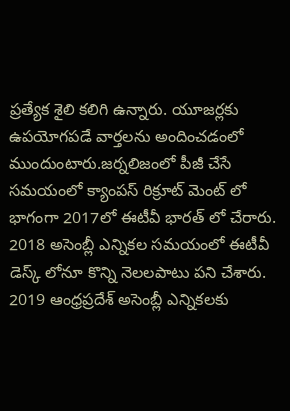ప్రత్యేక శైలి కలిగి ఉన్నారు. యూజర్లకు ఉపయోగపడే వార్తలను అందించడంలో ముందుంటారు.జర్నలిజంలో పీజీ చేసే సమయంలో క్యాంపస్ రిక్రూట్ మెంట్ లో భాగంగా 2017లో ఈటీవీ భారత్ లో చేరారు. 2018 అసెంబ్లీ ఎన్నికల సమయంలో ఈటీవీ డెస్క్ లోనూ కొన్ని నెలలపాటు పని చేశారు. 2019 ఆంధ్రప్రదేశ్ అసెంబ్లీ ఎన్నికలకు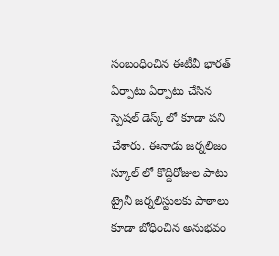సంబంధించిన ఈటీవీ భారత్ ఏర్పాటు ఏర్పాటు చేసిన స్పెషల్ డెస్క్ లో కూడా పని చేశారు. ఈనాడు జర్నలిజం స్కూల్ లో కొద్దిరోజుల పాటు ట్రైనీ జర్నలిస్టులకు పాఠాలు కూడా బోధించిన అనుభవం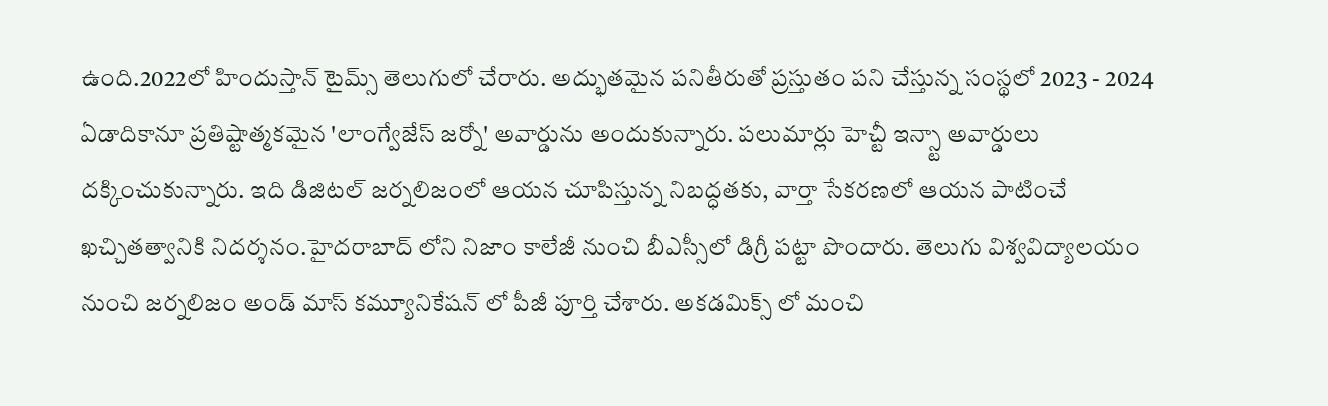ఉంది.2022లో హిందుస్తాన్ టైమ్స్ తెలుగులో చేరారు. అద్భుతమైన పనితీరుతో ప్రస్తుతం పని చేస్తున్న సంస్థలో 2023 - 2024 ఏడాదికానూ ప్రతిష్టాత్మకమైన 'లాంగ్వేజేస్ జర్నో' అవార్డును అందుకున్నారు. పలుమార్లు హెచ్టీ ఇన్స్టా అవార్డులు దక్కించుకున్నారు. ఇది డిజిటల్ జర్నలిజంలో ఆయన చూపిస్తున్న నిబద్ధతకు, వార్తా సేకరణలో ఆయన పాటించే ఖచ్చితత్వానికి నిదర్శనం.హైదరాబాద్ లోని నిజాం కాలేజీ నుంచి బీఎస్సీలో డిగ్రీ పట్టా పొందారు. తెలుగు విశ్వవిద్యాలయం నుంచి జర్నలిజం అండ్ మాస్ కమ్యూనికేషన్ లో పీజీ పూర్తి చేశారు. అకడమిక్స్ లో మంచి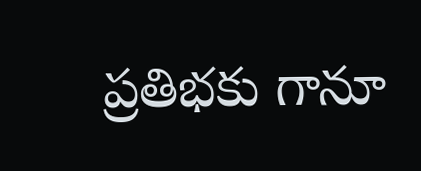ప్రతిభకు గానూ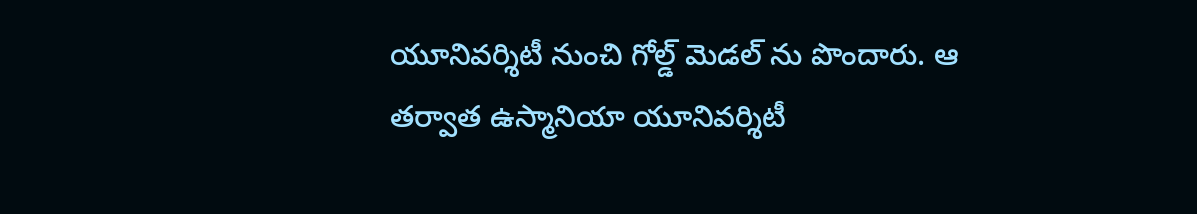యూనివర్శిటీ నుంచి గోల్డ్ మెడల్ ను పొందారు. ఆ తర్వాత ఉస్మానియా యూనివర్శిటీ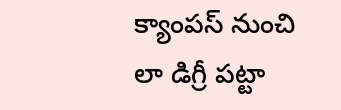క్యాంపస్ నుంచి లా డిగ్రీ పట్టా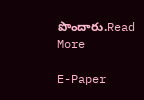పొందారు.Read More

E-Paper